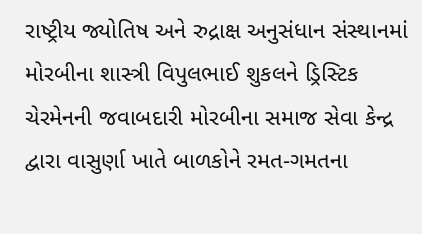રાષ્ટ્રીય જ્યોતિષ અને રુદ્રાક્ષ અનુસંધાન સંસ્થાનમાં મોરબીના શાસ્ત્રી વિપુલભાઈ શુકલને ડ્રિસ્ટિક ચેરમેનની જવાબદારી મોરબીના સમાજ સેવા કેન્દ્ર દ્વારા વાસુર્ણા ખાતે બાળકોને રમત-ગમતના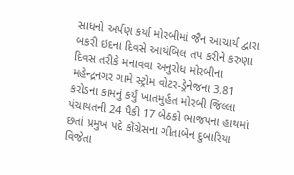સાધનો અર્પણ કર્યા મોરબીમાં જૈન આચાર્ય દ્વારા બકરી ઇદના દિવસે આયંબિલ તપ કરીને કરુણા દિવસ તરીકે મનાવવા અનુરોધ મોરબીના મહેન્દ્રનગર ગામે સ્ટ્રોમ વોટર-ડ્રેનેજના 3.81 કરોડના કામનું કર્યું ખાતમુર્હત મોરબી જિલ્લા પંચાયતની 24 પૈકી 17 બેઠકો ભાજપના હાથમાં છતાં પ્રમુખ પદે કોંગ્રેસના ગીતાબેન દુબારિયા વિજેતા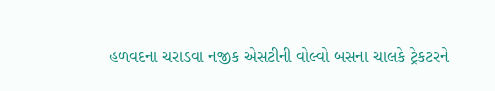હળવદના ચરાડવા નજીક એસટીની વોલ્વો બસના ચાલકે ટ્રેકટરને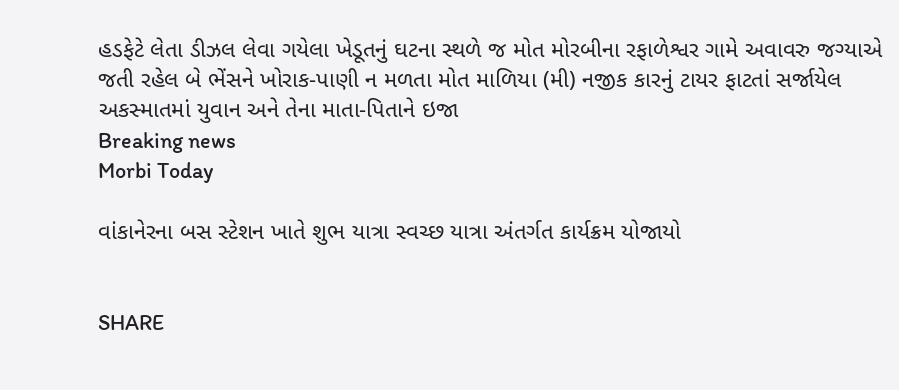હડફેટે લેતા ડીઝલ લેવા ગયેલા ખેડૂતનું ઘટના સ્થળે જ મોત મોરબીના રફાળેશ્વર ગામે અવાવરુ જગ્યાએ જતી રહેલ બે ભેંસને ખોરાક-પાણી ન મળતા મોત માળિયા (મી) નજીક કારનું ટાયર ફાટતાં સર્જાયેલ અકસ્માતમાં યુવાન અને તેના માતા-પિતાને ઇજા
Breaking news
Morbi Today

વાંકાનેરના બસ સ્ટેશન ખાતે શુભ યાત્રા સ્વચ્છ યાત્રા અંતર્ગત કાર્યક્રમ યોજાયો


SHARE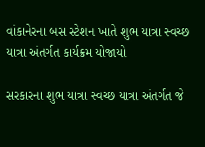વાંકાનેરના બસ સ્ટેશન ખાતે શુભ યાત્રા સ્વચ્છ યાત્રા અંતર્ગત કાર્યક્રમ યોજાયો

સરકારના શુભ યાત્રા સ્વચ્છ યાત્રા અંતર્ગત જે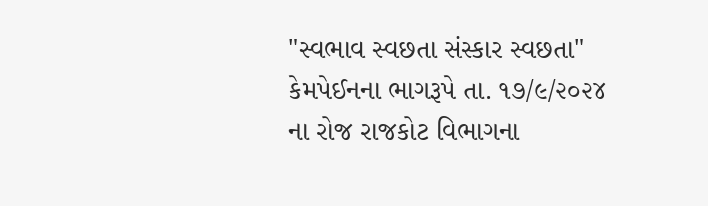"સ્વભાવ સ્વછતા સંસ્કાર સ્વછતા" કેમપેઈનના ભાગરૂપે તા. ૧૭/૯/૨૦૨૪ ના રોજ રાજકોટ વિભાગના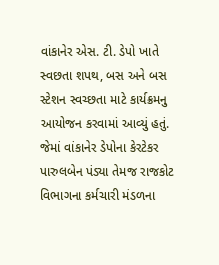વાંકાનેર એસ. ટી. ડેપો ખાતે સ્વછતા શપથ, બસ અને બસ સ્ટેશન સ્વચ્છતા માટે કાર્યક્રમનુ આયોજન કરવામાં આવ્યું હતું. જેમાં વાંકાનેર ડેપોના કેરટેકર પારુલબેન પંડ્યા તેમજ રાજકોટ વિભાગના કર્મચારી મંડળના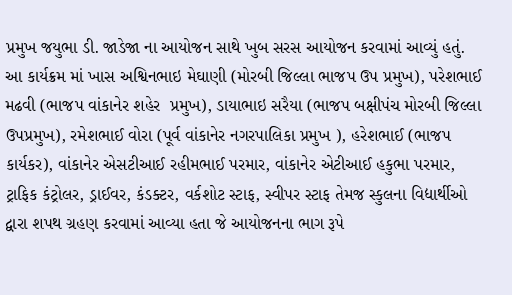પ્રમુખ જયુભા ડી. જાડેજા ના આયોજન સાથે ખુબ સરસ આયોજન કરવામાં આવ્યું હતું. આ કાર્યક્રમ માં ખાસ અશ્વિનભાઇ મેઘાણી (મોરબી જિલ્લા ભાજપ ઉપ પ્રમુખ), પરેશભાઈ મઢવી (ભાજપ વાંકાનેર શહેર  પ્રમુખ), ડાયાભાઇ સરૈયા (ભાજપ બક્ષીપંચ મોરબી જિલ્લા ઉપપ્રમુખ), રમેશભાઈ વોરા (પૂર્વ વાંકાનેર નગરપાલિકા પ્રમુખ ), હરેશભાઈ (ભાજપ કાર્યકર), વાંકાનેર એસટીઆઈ રહીમભાઈ પરમાર, વાંકાનેર એટીઆઈ હકુભા પરમાર, ટ્રાફિક કંટ્રોલર, ડ્રાઈવર, કંડક્ટર, વર્કશોટ સ્ટાફ, સ્વીપર સ્ટાફ તેમજ સ્કુલના વિદ્યાર્થીઓ દ્વારા શપથ ગ્રહણ કરવામાં આવ્યા હતા જે આયોજનના ભાગ રૂપે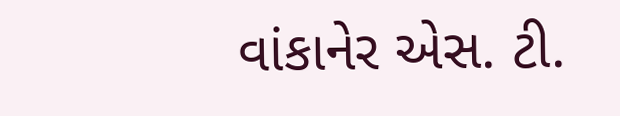વાંકાનેર એસ. ટી.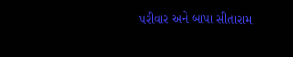પરીવાર અને બાપા સીતારામ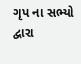ગૃપ ના સભ્યો દ્વારા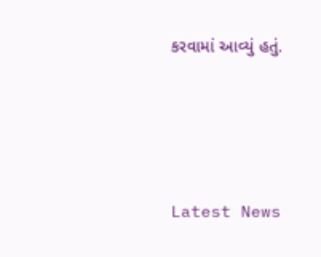કરવામાં આવ્યું હતું.






Latest News